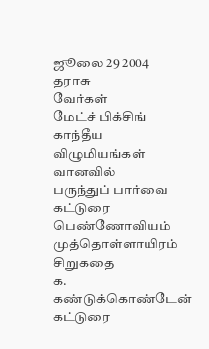ஜூலை 29 2004
தராசு
வேர்கள்
மேட்ச் பிக்சிங்
காந்தீய விழுமியங்கள்
வானவில்
பருந்துப் பார்வை
கட்டுரை
பெண்ணோவியம்
முத்தொள்ளாயிரம்
சிறுகதை
க. கண்டுக்கொண்டேன்
கட்டுரை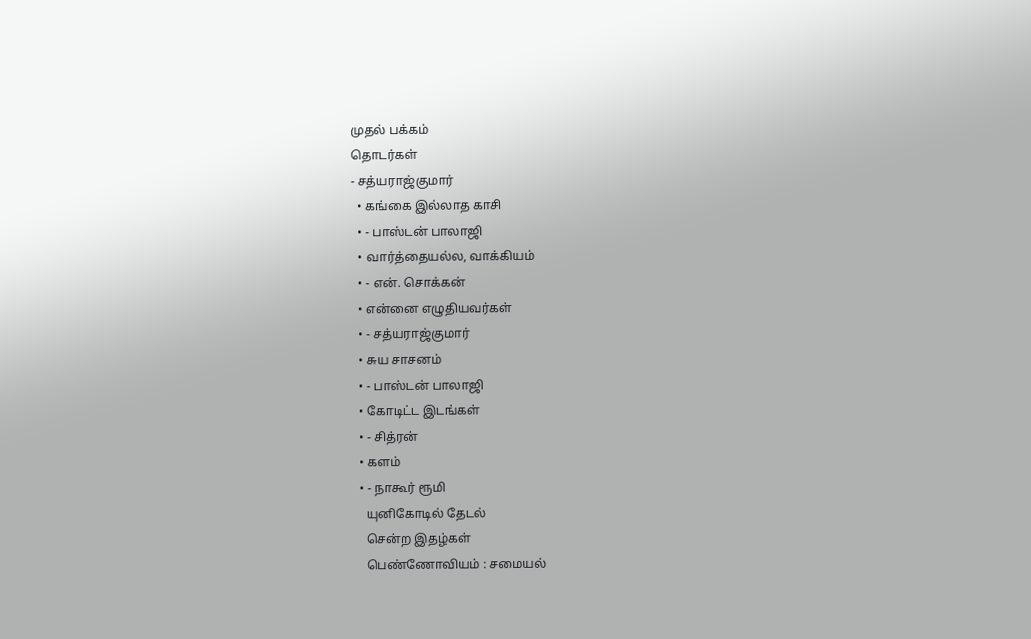முதல் பக்கம்
தொடர்கள்
- சத்யராஜ்குமார்
  • கங்கை இல்லாத காசி
  • - பாஸ்டன் பாலாஜி
  • வார்த்தையல்ல, வாக்கியம்
  • - என். சொக்கன்
  • என்னை எழுதியவர்கள்
  • - சத்யராஜ்குமார்
  • சுய சாசனம்
  • - பாஸ்டன் பாலாஜி
  • கோடிட்ட இடங்கள்
  • - சித்ரன்
  • களம்
  • - நாகூர் ரூமி
    யுனிகோடில் தேடல்
    சென்ற இதழ்கள்
    பெண்ணோவியம் : சமையல்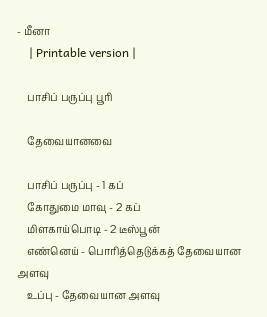- மீனா
    | Printable version |

    பாசிப் பருப்பு பூரி

    தேவையானவை

    பாசிப் பருப்பு - 1 கப்
    கோதுமை மாவு - 2 கப்
    மிளகாய்பொடி - 2 டீஸ்பூன்
    எண்னெய் - பொரித்தெடுக்கத் தேவையான அளவு
    உப்பு - தேவையான அளவு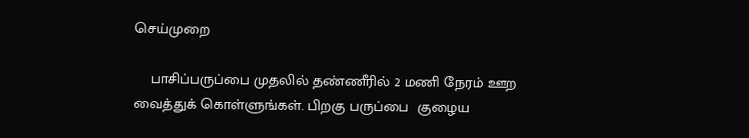செய்முறை

    பாசிப்பருப்பை முதலில் தண்ணீரில் 2 மணி நேரம் ஊற வைத்துக் கொள்ளுங்கள். பிறகு பருப்பை  குழைய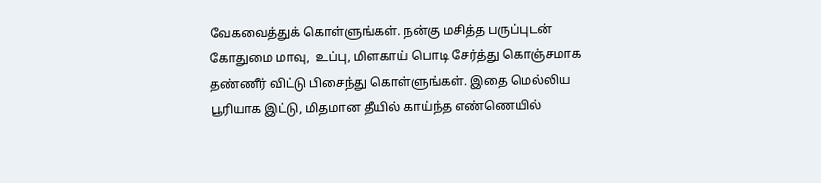வேகவைத்துக் கொள்ளுங்கள். நன்கு மசித்த பருப்புடன் கோதுமை மாவு,  உப்பு, மிளகாய் பொடி சேர்த்து கொஞ்சமாக தண்ணீர் விட்டு பிசைந்து கொள்ளுங்கள். இதை மெல்லிய பூரியாக இட்டு, மிதமான தீயில் காய்ந்த எண்ணெயில்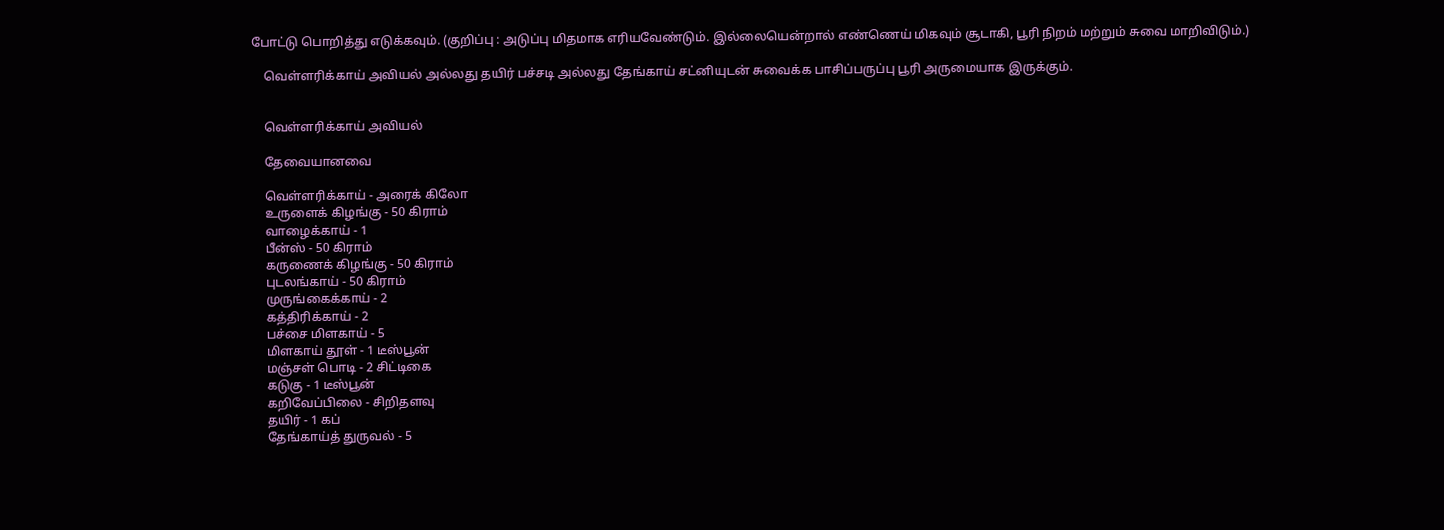போட்டு பொறித்து எடுக்கவும். (குறிப்பு : அடுப்பு மிதமாக எரியவேண்டும். இல்லையென்றால் எண்ணெய் மிகவும் சூடாகி, பூரி நிறம் மற்றும் சுவை மாறிவிடும்.)

    வெள்ளரிக்காய் அவியல் அல்லது தயிர் பச்சடி அல்லது தேங்காய் சட்னியுடன் சுவைக்க பாசிப்பருப்பு பூரி அருமையாக இருக்கும்.


    வெள்ளரிக்காய் அவியல்

    தேவையானவை

    வெள்ளரிக்காய் - அரைக் கிலோ
    உருளைக் கிழங்கு - 50 கிராம்
    வாழைக்காய் - 1
    பீன்ஸ் - 50 கிராம்
    கருணைக் கிழங்கு - 50 கிராம்
    புடலங்காய் - 50 கிராம்
    முருங்கைக்காய் - 2
    கத்திரிக்காய் - 2
    பச்சை மிளகாய் - 5
    மிளகாய் தூள் - 1 டீஸ்பூன்
    மஞ்சள் பொடி - 2 சிட்டிகை
    கடுகு - 1 டீஸ்பூன்
    கறிவேப்பிலை - சிறிதளவு
    தயிர் - 1 கப்
    தேங்காய்த் துருவல் - 5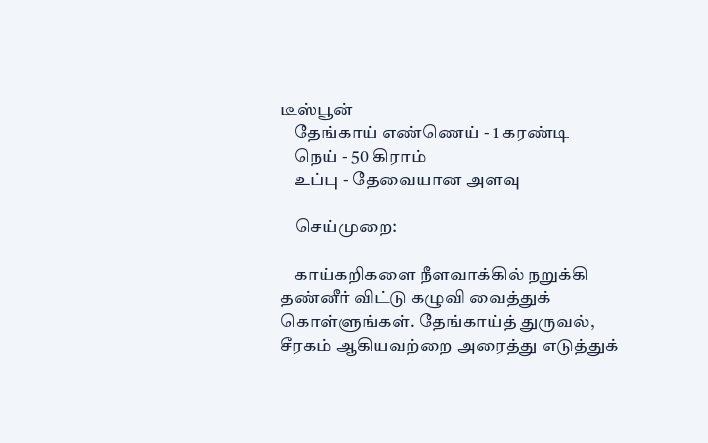டீஸ்பூன்
    தேங்காய் எண்ணெய் - 1 கரண்டி
    நெய் - 50 கிராம்
    உப்பு - தேவையான அளவு

    செய்முறை:

    காய்கறிகளை நீளவாக்கில் நறுக்கி தண்னீர் விட்டு கழுவி வைத்துக் கொள்ளுங்கள். தேங்காய்த் துருவல், சீரகம் ஆகியவற்றை அரைத்து எடுத்துக்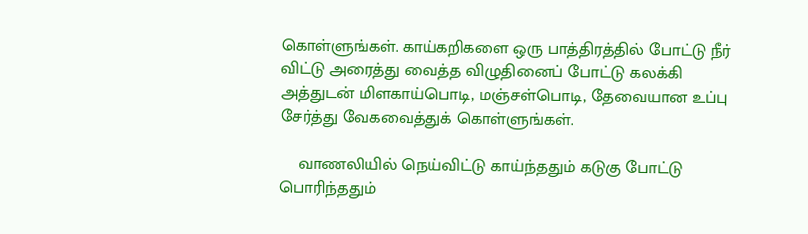கொள்ளுங்கள். காய்கறிகளை ஒரு பாத்திரத்தில் போட்டு நீர் விட்டு அரைத்து வைத்த விழுதினைப் போட்டு கலக்கி அத்துடன் மிளகாய்பொடி, மஞ்சள்பொடி, தேவையான உப்பு சேர்த்து வேகவைத்துக் கொள்ளுங்கள்.

    வாணலியில் நெய்விட்டு காய்ந்ததும் கடுகு போட்டு பொரிந்ததும்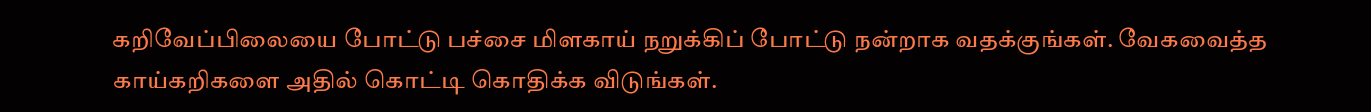கறிவேப்பிலையை போட்டு பச்சை மிளகாய் நறுக்கிப் போட்டு நன்றாக வதக்குங்கள். வேகவைத்த காய்கறிகளை அதில் கொட்டி கொதிக்க விடுங்கள்.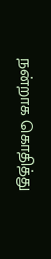நன்றாக கொதித்து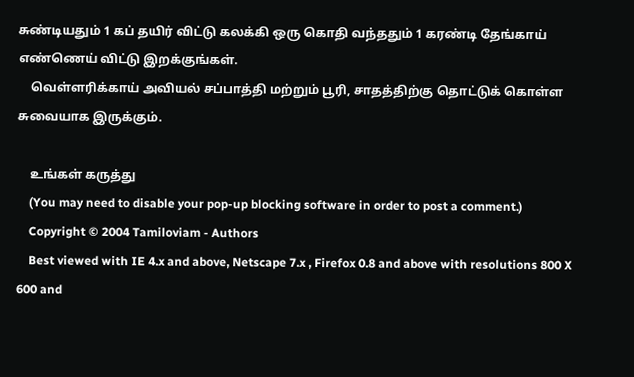சுண்டியதும் 1 கப் தயிர் விட்டு கலக்கி ஒரு கொதி வந்ததும் 1 கரண்டி தேங்காய் எண்ணெய் விட்டு இறக்குங்கள்.
    வெள்ளரிக்காய் அவியல் சப்பாத்தி மற்றும் பூரி, சாதத்திற்கு தொட்டுக் கொள்ள சுவையாக இருக்கும்.

    உங்கள் கருத்து
    (You may need to disable your pop-up blocking software in order to post a comment.)
    Copyright © 2004 Tamiloviam - Authors
    Best viewed with IE 4.x and above, Netscape 7.x , Firefox 0.8 and above with resolutions 800 X 600 and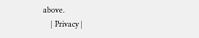above.
    | Privacy |